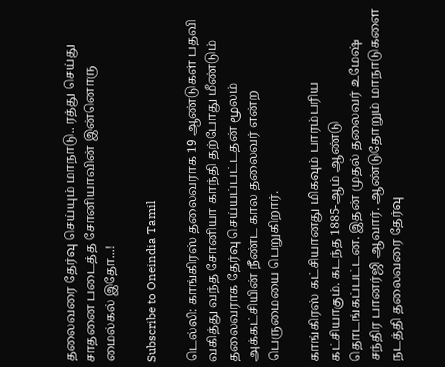தலைவரை தேர்வு செய்யும் மாநாடு.. ரத்து செய்து சாதனை படைத்த சோனியாவின் இன்னொரு மைல்கல் இதோ...!

Subscribe to Oneindia Tamil

டெல்லி: காங்கிரஸ் தலைவராக 19 ஆண்டுகள் பதவி வகித்து வந்த சோனியா காந்தி தற்போது மீண்டும் தலைவராக தேர்வு செய்யப்பட்டதன் மூலம் அக்கட்சியின் நீண்ட கால தலைவர் என்ற பெருமையை பெறுகிறார்.

காங்கிரஸ் கட்சியானது மிகவும் பாரம்பரிய கட்சியாகும். கடந்த 1885-ஆம் ஆண்டு தொடங்கப்பட்டன. இதன் முதல் தலைவர் உமேஷ் சந்திர பானர்ஜி ஆவார். ஆண்டுதோறும் மாநாடுகளை நடத்தி தலைவரை தேர்வு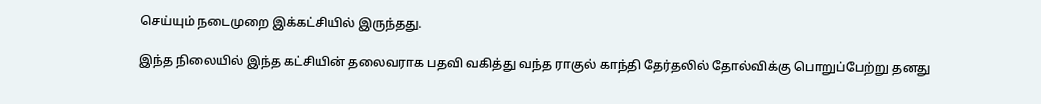செய்யும் நடைமுறை இக்கட்சியில் இருந்தது.

இந்த நிலையில் இந்த கட்சியின் தலைவராக பதவி வகித்து வந்த ராகுல் காந்தி தேர்தலில் தோல்விக்கு பொறுப்பேற்று தனது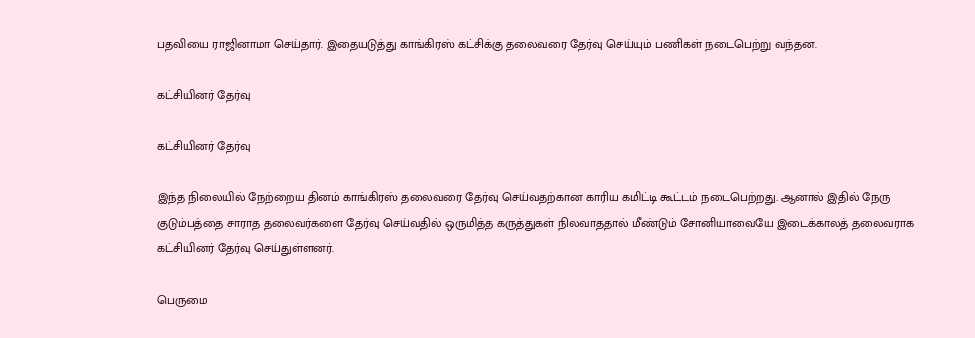பதவியை ராஜினாமா செய்தார். இதையடுத்து காங்கிரஸ் கட்சிக்கு தலைவரை தேர்வு செய்யும் பணிகள் நடைபெற்று வந்தன.

கட்சியினர் தேர்வு

கட்சியினர் தேர்வு

இந்த நிலையில் நேற்றைய தினம் காங்கிரஸ் தலைவரை தேர்வு செய்வதற்கான காரிய கமிட்டி கூட்டம் நடைபெற்றது. ஆனால் இதில் நேரு குடும்பத்தை சாராத தலைவர்களை தேர்வு செய்வதில் ஒருமித்த கருத்துகள் நிலவாததால் மீண்டும் சோனியாவையே இடைக்காலத் தலைவராக கட்சியினர் தேர்வு செய்துள்ளனர்.

பெருமை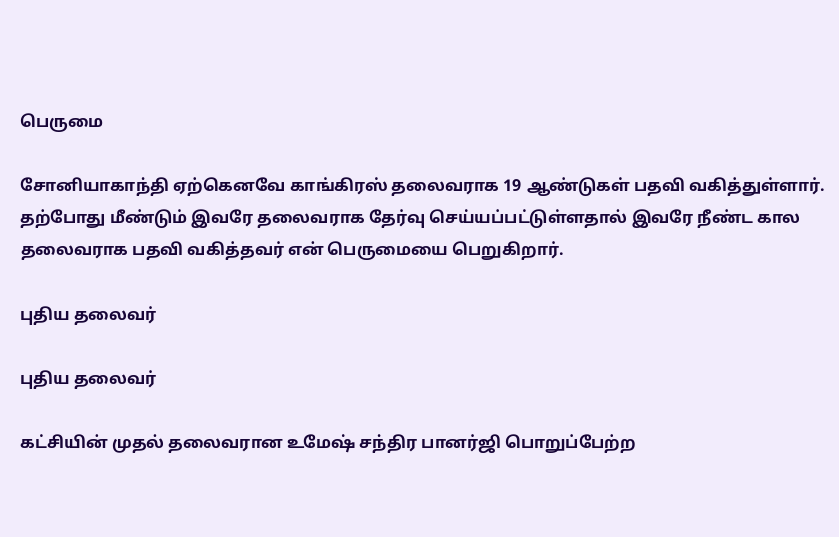பெருமை

சோனியாகாந்தி ஏற்கெனவே காங்கிரஸ் தலைவராக 19 ஆண்டுகள் பதவி வகித்துள்ளார். தற்போது மீண்டும் இவரே தலைவராக தேர்வு செய்யப்பட்டுள்ளதால் இவரே நீண்ட கால தலைவராக பதவி வகித்தவர் என் பெருமையை பெறுகிறார்.

புதிய தலைவர்

புதிய தலைவர்

கட்சியின் முதல் தலைவரான உமேஷ் சந்திர பானர்ஜி பொறுப்பேற்ற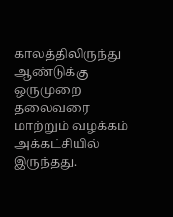காலத்திலிருந்து ஆண்டுக்கு ஒருமுறை தலைவரை மாற்றும் வழக்கம் அக்கட்சியில் இருந்தது.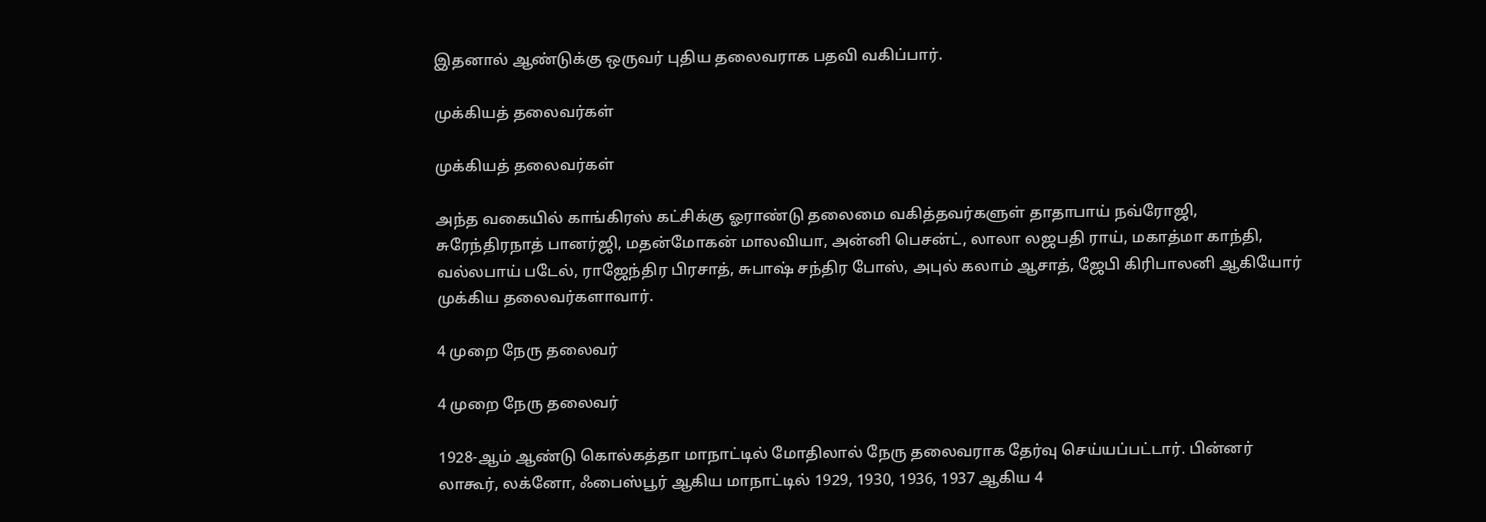இதனால் ஆண்டுக்கு ஒருவர் புதிய தலைவராக பதவி வகிப்பார்.

முக்கியத் தலைவர்கள்

முக்கியத் தலைவர்கள்

அந்த வகையில் காங்கிரஸ் கட்சிக்கு ஓராண்டு தலைமை வகித்தவர்களுள் தாதாபாய் நவ்ரோஜி, சுரேந்திரநாத் பானர்ஜி, மதன்மோகன் மாலவியா, அன்னி பெசன்ட், லாலா லஜபதி ராய், மகாத்மா காந்தி, வல்லபாய் படேல், ராஜேந்திர பிரசாத், சுபாஷ் சந்திர போஸ், அபுல் கலாம் ஆசாத், ஜேபி கிரிபாலனி ஆகியோர் முக்கிய தலைவர்களாவார்.

4 முறை நேரு தலைவர்

4 முறை நேரு தலைவர்

1928-ஆம் ஆண்டு கொல்கத்தா மாநாட்டில் மோதிலால் நேரு தலைவராக தேர்வு செய்யப்பட்டார். பின்னர் லாகூர், லக்னோ, ஃபைஸ்பூர் ஆகிய மாநாட்டில் 1929, 1930, 1936, 1937 ஆகிய 4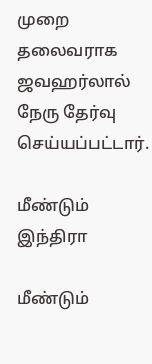முறை தலைவராக ஜவஹர்லால் நேரு தேர்வு செய்யப்பட்டார்.

மீண்டும் இந்திரா

மீண்டும்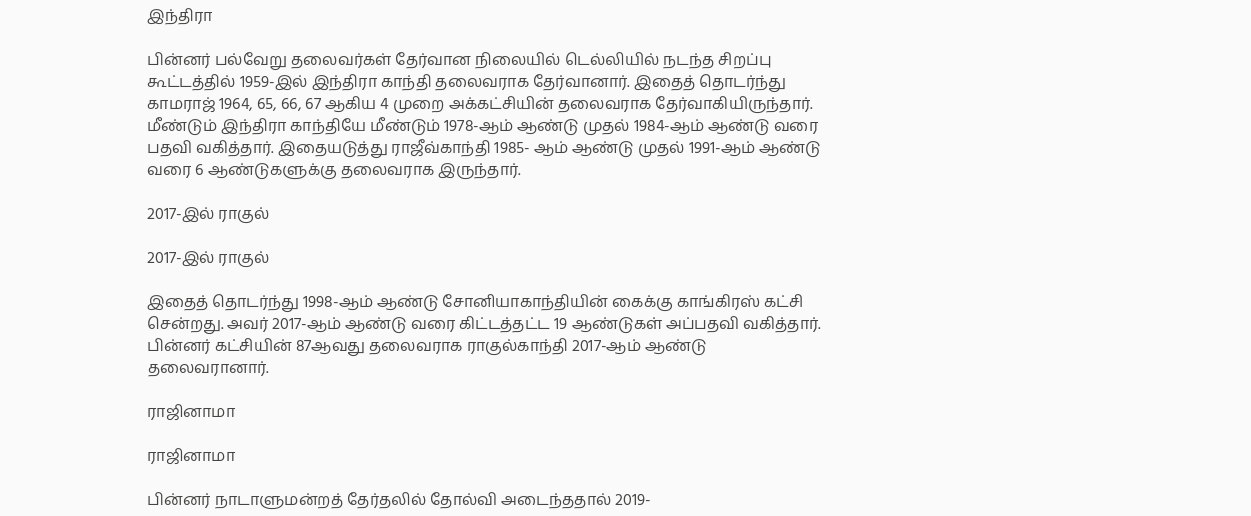இந்திரா

பின்னர் பல்வேறு தலைவர்கள் தேர்வான நிலையில் டெல்லியில் நடந்த சிறப்பு கூட்டத்தில் 1959-இல் இந்திரா காந்தி தலைவராக தேர்வானார். இதைத் தொடர்ந்து காமராஜ் 1964, 65, 66, 67 ஆகிய 4 முறை அக்கட்சியின் தலைவராக தேர்வாகியிருந்தார். மீண்டும் இந்திரா காந்தியே மீண்டும் 1978-ஆம் ஆண்டு முதல் 1984-ஆம் ஆண்டு வரை பதவி வகித்தார். இதையடுத்து ராஜீவ்காந்தி 1985- ஆம் ஆண்டு முதல் 1991-ஆம் ஆண்டு வரை 6 ஆண்டுகளுக்கு தலைவராக இருந்தார்.

2017-இல் ராகுல்

2017-இல் ராகுல்

இதைத் தொடர்ந்து 1998-ஆம் ஆண்டு சோனியாகாந்தியின் கைக்கு காங்கிரஸ் கட்சி சென்றது. அவர் 2017-ஆம் ஆண்டு வரை கிட்டத்தட்ட 19 ஆண்டுகள் அப்பதவி வகித்தார். பின்னர் கட்சியின் 87ஆவது தலைவராக ராகுல்காந்தி 2017-ஆம் ஆண்டு தலைவரானார்.

ராஜினாமா

ராஜினாமா

பின்னர் நாடாளுமன்றத் தேர்தலில் தோல்வி அடைந்ததால் 2019-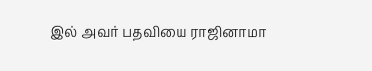இல் அவர் பதவியை ராஜினாமா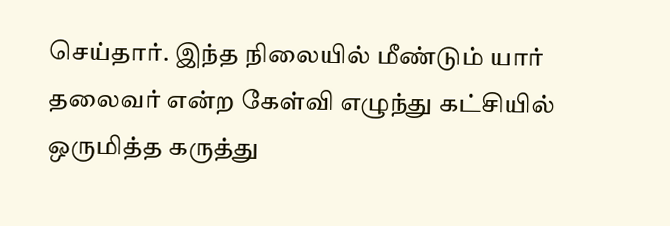செய்தார். இந்த நிலையில் மீண்டும் யார் தலைவர் என்ற கேள்வி எழுந்து கட்சியில் ஒருமித்த கருத்து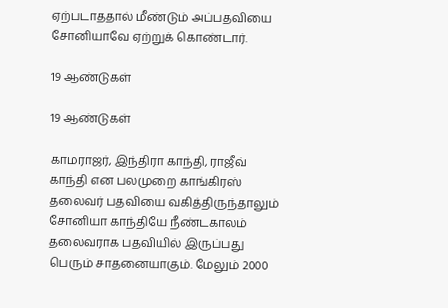ஏற்படாததால் மீண்டும் அப்பதவியை சோனியாவே ஏற்றுக் கொண்டார்.

19 ஆண்டுகள்

19 ஆண்டுகள்

காமராஜர், இந்திரா காந்தி, ராஜீவ் காந்தி என பலமுறை காங்கிரஸ் தலைவர் பதவியை வகித்திருந்தாலும் சோனியா காந்தியே நீண்டகாலம் தலைவராக பதவியில் இருப்பது பெரும் சாதனையாகும். மேலும் 2000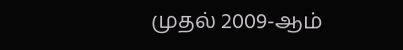முதல் 2009-ஆம்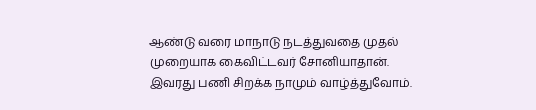ஆண்டு வரை மாநாடு நடத்துவதை முதல் முறையாக கைவிட்டவர் சோனியாதான். இவரது பணி சிறக்க நாமும் வாழ்த்துவோம்.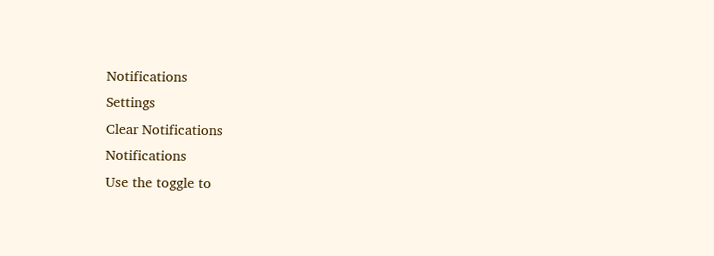Notifications
Settings
Clear Notifications
Notifications
Use the toggle to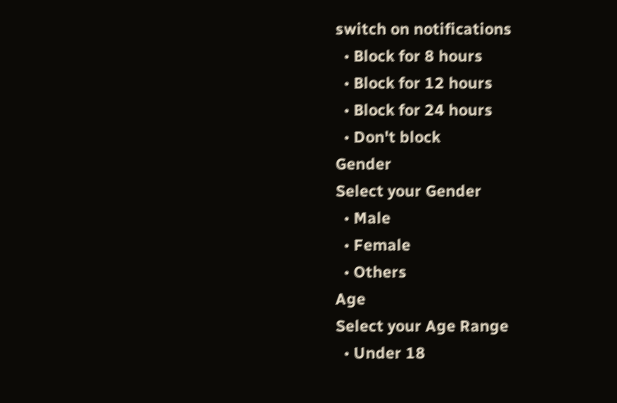switch on notifications
  • Block for 8 hours
  • Block for 12 hours
  • Block for 24 hours
  • Don't block
Gender
Select your Gender
  • Male
  • Female
  • Others
Age
Select your Age Range
  • Under 18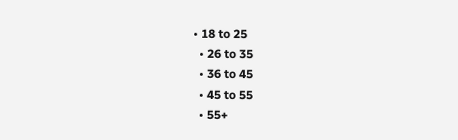• 18 to 25
  • 26 to 35
  • 36 to 45
  • 45 to 55
  • 55+